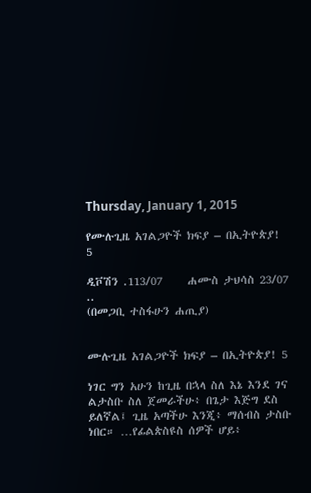Thursday, January 1, 2015

የሙሉጊዜ አገልጋዮች ክፍያ – በኢትዮጵያ! 5

ዲቮሽን .113/07     ሐሙስ ታህሳስ 23/07 ..
(በመጋቢ ተስፋሁን ሐጢያ)


ሙሉጊዜ አገልጋዮች ክፍያ – በኢትዮጵያ! 5

ነገር ግን አሁን ከጊዜ በኋላ ስለ እኔ እንደ ገና ልታስቡ ስለ ጀመራችሁ፥ በጌታ እጅግ ደስ ይለኛል፤ ጊዜ አጣችሁ እንጂ፥ ማሰብስ ታስቡ ነበር። …የፊልጵስዩስ ሰዎች ሆይ፥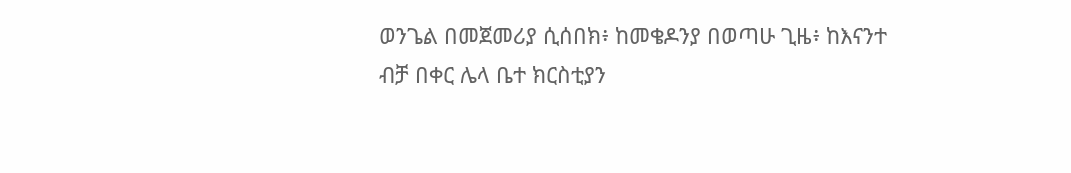ወንጌል በመጀመሪያ ሲሰበክ፥ ከመቄዶንያ በወጣሁ ጊዜ፥ ከእናንተ ብቻ በቀር ሌላ ቤተ ክርስቲያን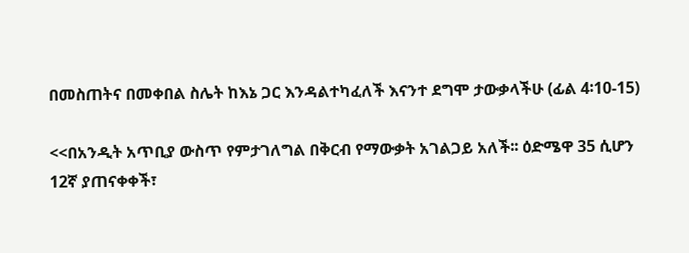በመስጠትና በመቀበል ስሌት ከእኔ ጋር እንዳልተካፈለች እናንተ ደግሞ ታውቃላችሁ (ፊል 4፡10-15)

<<በአንዲት አጥቢያ ውስጥ የምታገለግል በቅርብ የማውቃት አገልጋይ አለች፡፡ ዕድሜዋ 35 ሲሆን 12ኛ ያጠናቀቀች፣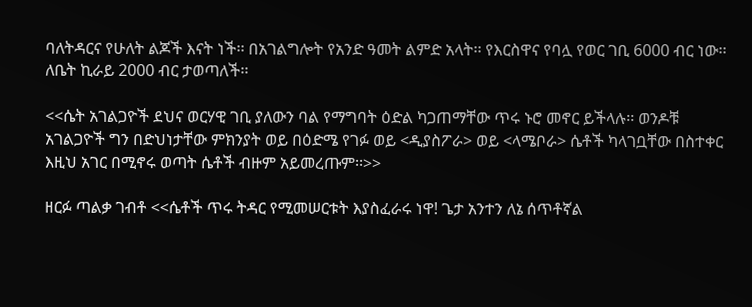ባለትዳርና የሁለት ልጆች እናት ነች፡፡ በአገልግሎት የአንድ ዓመት ልምድ አላት፡፡ የእርስዋና የባሏ የወር ገቢ 6000 ብር ነው፡፡ ለቤት ኪራይ 2000 ብር ታወጣለች፡፡

<<ሴት አገልጋዮች ደህና ወርሃዊ ገቢ ያለውን ባል የማግባት ዕድል ካጋጠማቸው ጥሩ ኑሮ መኖር ይችላሉ፡፡ ወንዶቹ አገልጋዮች ግን በድህነታቸው ምክንያት ወይ በዕድሜ የገፉ ወይ <ዲያስፖራ> ወይ <ላሜቦራ> ሴቶች ካላገቧቸው በስተቀር እዚህ አገር በሚኖሩ ወጣት ሴቶች ብዙም አይመረጡም፡፡>>

ዘርፉ ጣልቃ ገብቶ <<ሴቶች ጥሩ ትዳር የሚመሠርቱት እያስፈራሩ ነዋ! ጌታ አንተን ለኔ ሰጥቶኛል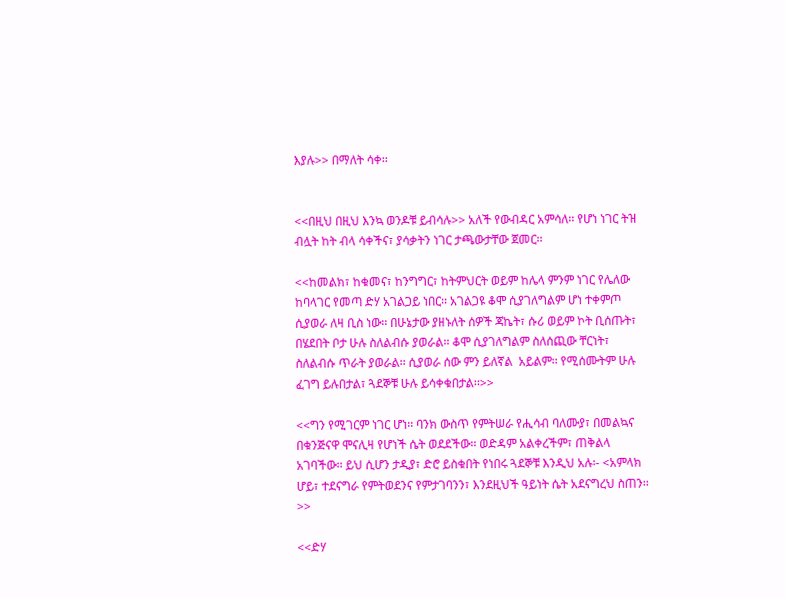እያሉ>> በማለት ሳቀ፡፡


<<በዚህ በዚህ እንኳ ወንዶቹ ይብሳሉ>> አለች የውብዳር አምሳለ፡፡ የሆነ ነገር ትዝ ብሏት ከት ብላ ሳቀችና፣ ያሳቃትን ነገር ታጫውታቸው ጀመር፡፡

<<ከመልክ፣ ከቁመና፣ ከንግግር፣ ከትምህርት ወይም ከሌላ ምንም ነገር የሌለው ከባላገር የመጣ ድሃ አገልጋይ ነበር፡፡ አገልጋዩ ቆሞ ሲያገለግልም ሆነ ተቀምጦ ሲያወራ ለዛ ቢስ ነው፡፡ በሁኔታው ያዘኑለት ሰዎች ጃኬት፣ ሱሪ ወይም ኮት ቢሰጡት፣ በሄደበት ቦታ ሁሉ ስለልብሱ ያወራል፡፡ ቆሞ ሲያገለግልም ስለሰጪው ቸርነት፣ ስለልብሱ ጥራት ያወራል፡፡ ሲያወራ ሰው ምን ይለኛል  አይልም፡፡ የሚሰሙትም ሁሉ ፈገግ ይሉበታል፣ ጓደኞቹ ሁሉ ይሳቀቁበታል፡፡>>

<<ግን የሚገርም ነገር ሆነ፡፡ ባንክ ውስጥ የምትሠራ የሒሳብ ባለሙያ፣ በመልኳና በቁንጅናዋ ሞናሊዛ የሆነች ሴት ወደደችው፡፡ ወድዳም አልቀረችም፣ ጠቅልላ አገባችው፡፡ ይህ ሲሆን ታዲያ፣ ድሮ ይስቁበት የነበሩ ጓደኞቹ እንዲህ አሉ፡- <አምላክ ሆይ፣ ተደናግራ የምትወደንና የምታገባንን፣ እንደዚህች ዓይነት ሴት አደናግረህ ስጠን፡፡>>

<<ድሃ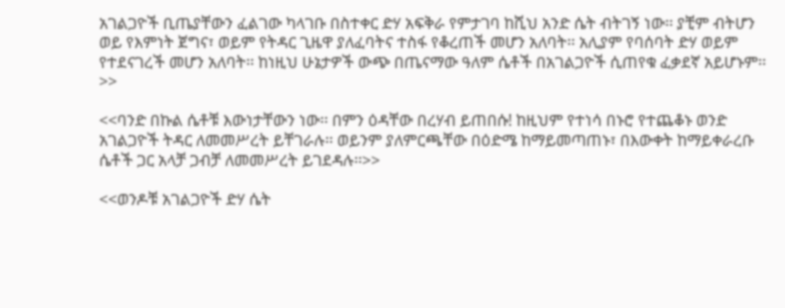አገልጋዮች ቢጤያቸውን ፈልገው ካላገቡ በስተቀር ድሃ አፍቅራ የምታገባ ከሺህ አንድ ሴት ብትገኝ ነው፡፡ ያቺም ብትሆን ወይ የእምነት ጀግና፣ ወይም የትዳር ጊዜዋ ያለፈባትና ተስፋ የቆረጠች መሆን አለባት፡፡ አሊያም የባሰባት ድሃ ወይም የተደናገረች መሆን አለባት፡፡ ከነዚህ ሁኔታዎች ውጭ በጤናማው ዓለም ሴቶች በአገልጋዮች ሲጠየቁ ፈቃደኛ አይሆኑም፡፡>>

<<ባንድ በኩል ሴቶቹ እውነታቸውን ነው፡፡ በምን ዕዳቸው በረሃብ ይጠበሱ! ከዚህም የተነሳ በኑሮ የተጨቆኑ ወንድ አገልጋዮች ትዳር ለመመሥረት ይቸገራሉ፡፡ ወይንም ያለምርጫቸው በዕድሜ ከማይመጣጠኑ፣ በእውቀት ከማይቀራረቡ ሴቶች ጋር አላቻ ጋብቻ ለመመሥረት ይገደዳሉ፡፡>>

<<ወንዶቹ አገልጋዮች ድሃ ሴት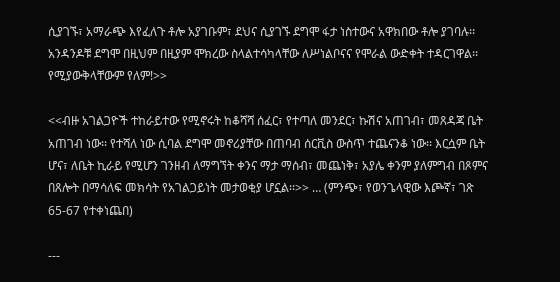ሲያገኙ፣ አማራጭ እየፈለጉ ቶሎ አያገቡም፣ ደህና ሲያገኙ ደግሞ ፋታ ነስተውና አዋክበው ቶሎ ያገባሉ፡፡ አንዳንዶቹ ደግሞ በዚህም በዚያም ሞክረው ስላልተሳካላቸው ለሥነልቦናና የሞራል ውድቀት ተዳርገዋል፡፡ የሚያውቅላቸውም የለም!>>

<<ብዙ አገልጋዮች ተከራይተው የሚኖሩት ከቆሻሻ ሰፈር፣ የተጣለ መንደር፣ ኩሽና አጠገብ፣ መጸዳጃ ቤት አጠገብ ነው፡፡ የተሻለ ነው ሲባል ደግሞ መኖሪያቸው በጠባብ ሰርቪስ ውስጥ ተጨናንቆ ነው፡፡ እርሷም ቤት ሆና፣ ለቤት ኪራይ የሚሆን ገንዘብ ለማግኘት ቀንና ማታ ማሰብ፣ መጨነቅ፣ አያሌ ቀንም ያለምግብ በጾምና በጸሎት በማሳለፍ መክሳት የአገልጋይነት መታወቂያ ሆኗል፡፡>> … (ምንጭ፣ የወንጌላዊው እጮኛ፣ ገጽ 65-67 የተቀነጨበ)

---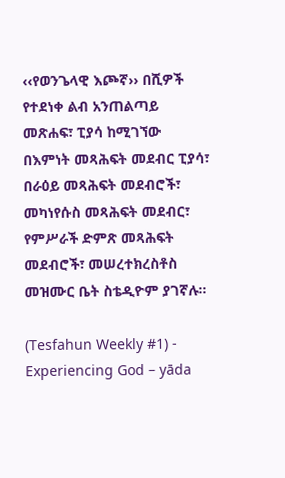‹‹የወንጌላዊ እጮኛ›› በሺዎች የተደነቀ ልብ አንጠልጣይ መጽሐፍ፣ ፒያሳ ከሚገኘው በእምነት መጻሕፍት መደብር ፒያሳ፣ በራዕይ መጻሕፍት መደብሮች፣ መካነየሱስ መጻሕፍት መደብር፣ የምሥራች ድምጽ መጻሕፍት መደብሮች፣ መሠረተክረስቶስ መዝሙር ቤት ስቴዲዮም ያገኛሉ፡፡

(Tesfahun Weekly #1) - Experiencing God – yāda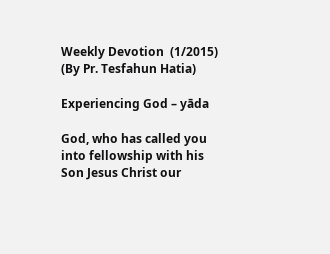Weekly Devotion  (1/2015)
(By Pr. Tesfahun Hatia)

Experiencing God – yāda

God, who has called you into fellowship with his Son Jesus Christ our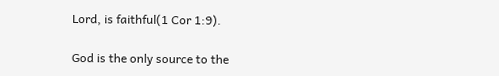Lord, is faithful(1 Cor 1:9).

God is the only source to the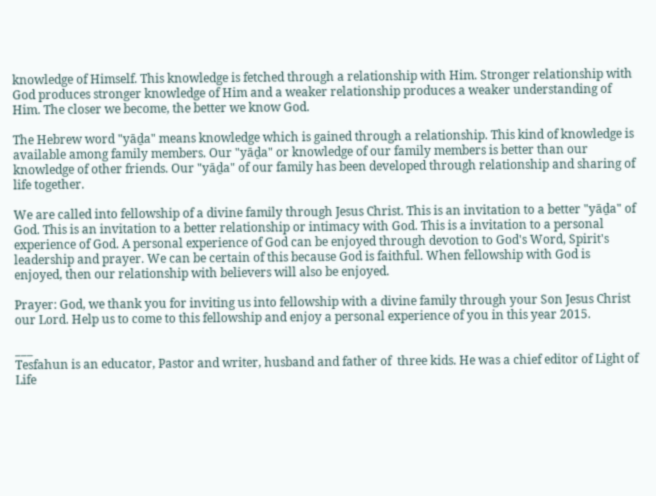knowledge of Himself. This knowledge is fetched through a relationship with Him. Stronger relationship with God produces stronger knowledge of Him and a weaker relationship produces a weaker understanding of Him. The closer we become, the better we know God.

The Hebrew word "yāḏa" means knowledge which is gained through a relationship. This kind of knowledge is available among family members. Our "yāḏa" or knowledge of our family members is better than our knowledge of other friends. Our "yāḏa" of our family has been developed through relationship and sharing of life together.

We are called into fellowship of a divine family through Jesus Christ. This is an invitation to a better "yāḏa" of God. This is an invitation to a better relationship or intimacy with God. This is a invitation to a personal experience of God. A personal experience of God can be enjoyed through devotion to God's Word, Spirit's leadership and prayer. We can be certain of this because God is faithful. When fellowship with God is enjoyed, then our relationship with believers will also be enjoyed.

Prayer: God, we thank you for inviting us into fellowship with a divine family through your Son Jesus Christ our Lord. Help us to come to this fellowship and enjoy a personal experience of you in this year 2015.

___
Tesfahun is an educator, Pastor and writer, husband and father of  three kids. He was a chief editor of Light of Life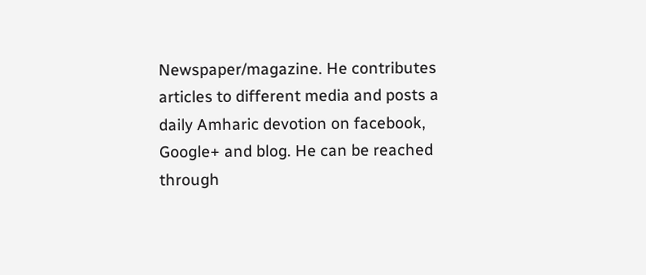Newspaper/magazine. He contributes articles to different media and posts a daily Amharic devotion on facebook, Google+ and blog. He can be reached through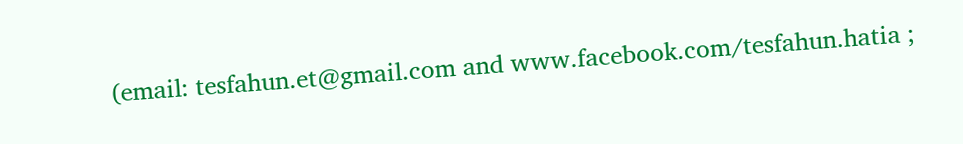(email: tesfahun.et@gmail.com and www.facebook.com/tesfahun.hatia ;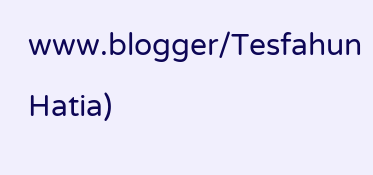www.blogger/Tesfahun Hatia)